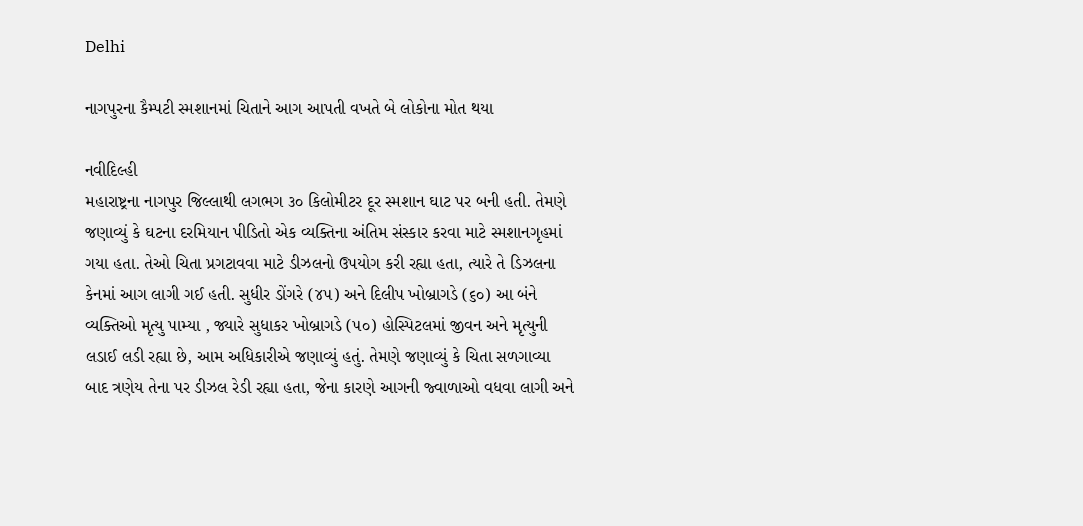Delhi

નાગપુરના કૈમ્પટી સ્મશાનમાં ચિતાને આગ આપતી વખતે બે લોકોના મોત થયા

નવીદિલ્હી
મહારાષ્ટ્રના નાગપુર જિલ્લાથી લગભગ ૩૦ કિલોમીટર દૂર સ્મશાન ઘાટ પર બની હતી. તેમણે જણાવ્યું કે ઘટના દરમિયાન પીડિતો એક વ્યક્તિના અંતિમ સંસ્કાર કરવા માટે સ્મશાનગૃહમાં ગયા હતા. તેઓ ચિતા પ્રગટાવવા માટે ડીઝલનો ઉપયોગ કરી રહ્યા હતા, ત્યારે તે ડિઝલના કેનમાં આગ લાગી ગઈ હતી. સુધીર ડોંગરે (૪૫) અને દિલીપ ખોબ્રાગડે (૬૦) આ બંને વ્યક્તિઓ મૃત્યુ પામ્યા , જ્યારે સુધાકર ખોબ્રાગડે (૫૦) હોસ્પિટલમાં જીવન અને મૃત્યુની લડાઈ લડી રહ્યા છે, આમ અધિકારીએ જણાવ્યું હતું. તેમણે જણાવ્યું કે ચિતા સળગાવ્યા બાદ ત્રણેય તેના પર ડીઝલ રેડી રહ્યા હતા, જેના કારણે આગની જ્વાળાઓ વધવા લાગી અને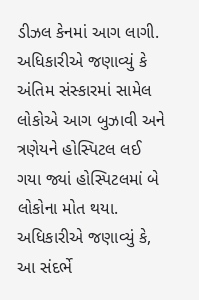ડીઝલ કેનમાં આગ લાગી. અધિકારીએ જણાવ્યું કે અંતિમ સંસ્કારમાં સામેલ લોકોએ આગ બુઝાવી અને ત્રણેયને હોસ્પિટલ લઈ ગયા જ્યાં હોસ્પિટલમાં બે લોકોના મોત થયા. અધિકારીએ જણાવ્યું કે, આ સંદર્ભે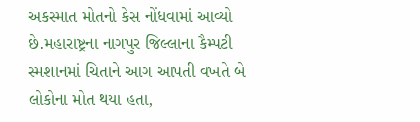અકસ્માત મોતનો કેસ નોંધવામાં આવ્યો છે.મહારાષ્ટ્રના નાગપુર જિલ્લાના કૈમ્પટી સ્મશાનમાં ચિતાને આગ આપતી વખતે બે લોકોના મોત થયા હતા,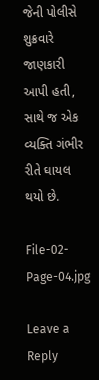જેની પોલીસે શુક્રવારે જાણકારી આપી હતી, સાથે જ એક વ્યક્તિ ગંભીર રીતે ઘાયલ થયો છે.

File-02-Page-04.jpg

Leave a Reply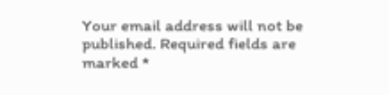Your email address will not be published. Required fields are marked *